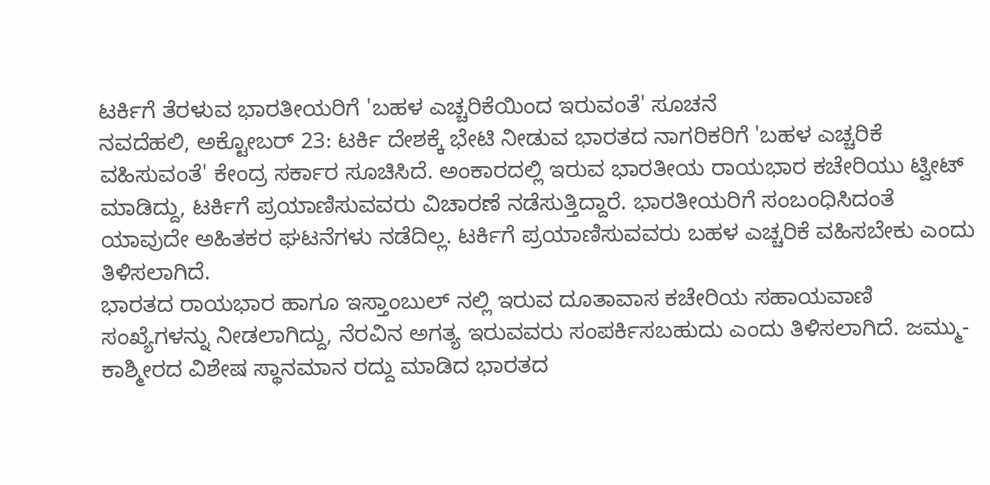ಟರ್ಕಿಗೆ ತೆರಳುವ ಭಾರತೀಯರಿಗೆ 'ಬಹಳ ಎಚ್ಚರಿಕೆಯಿಂದ ಇರುವಂತೆ' ಸೂಚನೆ
ನವದೆಹಲಿ, ಅಕ್ಟೋಬರ್ 23: ಟರ್ಕಿ ದೇಶಕ್ಕೆ ಭೇಟಿ ನೀಡುವ ಭಾರತದ ನಾಗರಿಕರಿಗೆ 'ಬಹಳ ಎಚ್ಚರಿಕೆ ವಹಿಸುವಂತೆ' ಕೇಂದ್ರ ಸರ್ಕಾರ ಸೂಚಿಸಿದೆ. ಅಂಕಾರದಲ್ಲಿ ಇರುವ ಭಾರತೀಯ ರಾಯಭಾರ ಕಚೇರಿಯು ಟ್ವೀಟ್ ಮಾಡಿದ್ದು, ಟರ್ಕಿಗೆ ಪ್ರಯಾಣಿಸುವವರು ವಿಚಾರಣೆ ನಡೆಸುತ್ತಿದ್ದಾರೆ. ಭಾರತೀಯರಿಗೆ ಸಂಬಂಧಿಸಿದಂತೆ ಯಾವುದೇ ಅಹಿತಕರ ಘಟನೆಗಳು ನಡೆದಿಲ್ಲ. ಟರ್ಕಿಗೆ ಪ್ರಯಾಣಿಸುವವರು ಬಹಳ ಎಚ್ಚರಿಕೆ ವಹಿಸಬೇಕು ಎಂದು ತಿಳಿಸಲಾಗಿದೆ.
ಭಾರತದ ರಾಯಭಾರ ಹಾಗೂ ಇಸ್ತಾಂಬುಲ್ ನಲ್ಲಿ ಇರುವ ದೂತಾವಾಸ ಕಚೇರಿಯ ಸಹಾಯವಾಣಿ ಸಂಖ್ಯೆಗಳನ್ನು ನೀಡಲಾಗಿದ್ದು, ನೆರವಿನ ಅಗತ್ಯ ಇರುವವರು ಸಂಪರ್ಕಿಸಬಹುದು ಎಂದು ತಿಳಿಸಲಾಗಿದೆ. ಜಮ್ಮು- ಕಾಶ್ಮೀರದ ವಿಶೇಷ ಸ್ಥಾನಮಾನ ರದ್ದು ಮಾಡಿದ ಭಾರತದ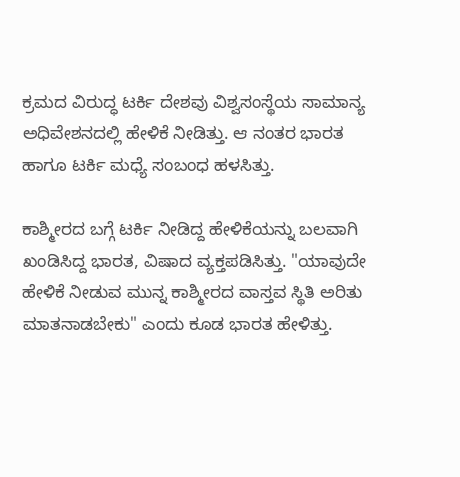ಕ್ರಮದ ವಿರುದ್ಧ ಟರ್ಕಿ ದೇಶವು ವಿಶ್ವಸಂಸ್ಥೆಯ ಸಾಮಾನ್ಯ ಅಧಿವೇಶನದಲ್ಲಿ ಹೇಳಿಕೆ ನೀಡಿತ್ತು. ಆ ನಂತರ ಭಾರತ ಹಾಗೂ ಟರ್ಕಿ ಮಧ್ಯೆ ಸಂಬಂಧ ಹಳಸಿತ್ತು.

ಕಾಶ್ಮೀರದ ಬಗ್ಗೆ ಟರ್ಕಿ ನೀಡಿದ್ದ ಹೇಳಿಕೆಯನ್ನು ಬಲವಾಗಿ ಖಂಡಿಸಿದ್ದ ಭಾರತ, ವಿಷಾದ ವ್ಯಕ್ತಪಡಿಸಿತ್ತು. "ಯಾವುದೇ ಹೇಳಿಕೆ ನೀಡುವ ಮುನ್ನ ಕಾಶ್ಮೀರದ ವಾಸ್ತವ ಸ್ಥಿತಿ ಅರಿತು ಮಾತನಾಡಬೇಕು" ಎಂದು ಕೂಡ ಭಾರತ ಹೇಳಿತ್ತು.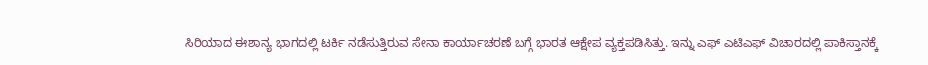ಸಿರಿಯಾದ ಈಶಾನ್ಯ ಭಾಗದಲ್ಲಿ ಟರ್ಕಿ ನಡೆಸುತ್ತಿರುವ ಸೇನಾ ಕಾರ್ಯಾಚರಣೆ ಬಗ್ಗೆ ಭಾರತ ಆಕ್ಷೇಪ ವ್ಯಕ್ತಪಡಿಸಿತ್ತು. ಇನ್ನು ಎಫ್ ಎಟಿಎಫ್ ವಿಚಾರದಲ್ಲಿ ಪಾಕಿಸ್ತಾನಕ್ಕೆ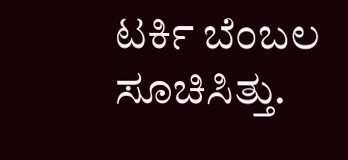ಟರ್ಕಿ ಬೆಂಬಲ ಸೂಚಿಸಿತ್ತು.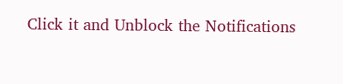Click it and Unblock the Notifications